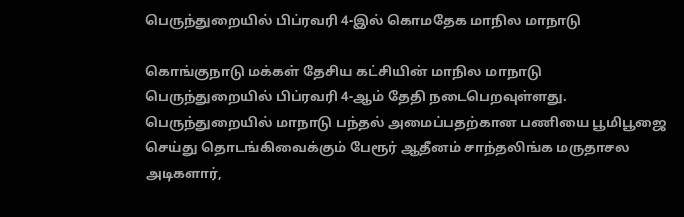பெருந்துறையில் பிப்ரவரி 4-இல் கொமதேக மாநில மாநாடு

கொங்குநாடு மக்கள் தேசிய கட்சியின் மாநில மாநாடு பெருந்துறையில் பிப்ரவரி 4-ஆம் தேதி நடைபெறவுள்ளது.
பெருந்துறையில் மாநாடு பந்தல் அமைப்பதற்கான பணியை பூமிபூஜை செய்து தொடங்கிவைக்கும் பேரூர் ஆதீனம் சாந்தலிங்க மருதாசல அடிகளார்,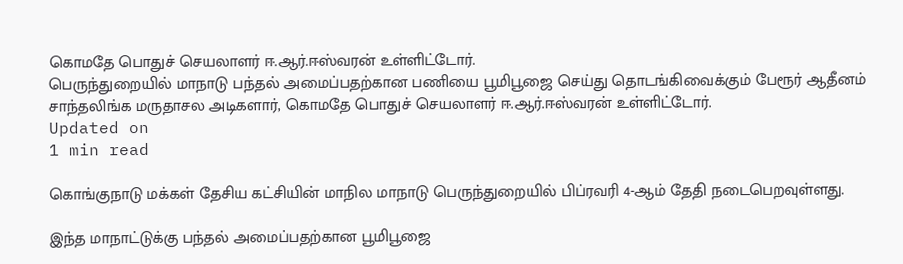கொமதே பொதுச் செயலாளர் ஈ.ஆர்.ஈஸ்வரன் உள்ளிட்டோர்.
பெருந்துறையில் மாநாடு பந்தல் அமைப்பதற்கான பணியை பூமிபூஜை செய்து தொடங்கிவைக்கும் பேரூர் ஆதீனம் சாந்தலிங்க மருதாசல அடிகளார், கொமதே பொதுச் செயலாளர் ஈ.ஆர்.ஈஸ்வரன் உள்ளிட்டோர்.
Updated on
1 min read

கொங்குநாடு மக்கள் தேசிய கட்சியின் மாநில மாநாடு பெருந்துறையில் பிப்ரவரி 4-ஆம் தேதி நடைபெறவுள்ளது.

இந்த மாநாட்டுக்கு பந்தல் அமைப்பதற்கான பூமிபூஜை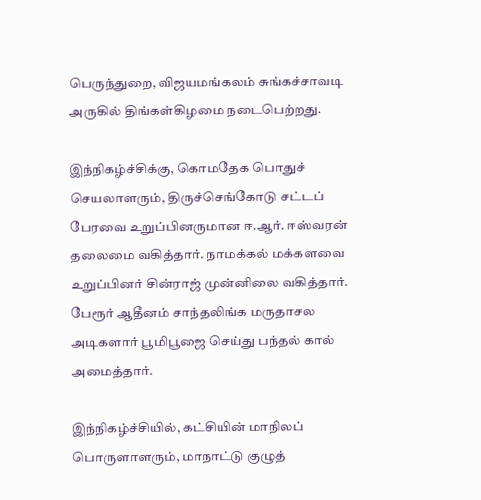பெருந்துறை, விஜயமங்கலம் சுங்கச்சாவடி அருகில் திங்கள்கிழமை நடைபெற்றது.

இந்நிகழ்ச்சிக்கு, கொமதேக பொதுச் செயலாளரும், திருச்செங்கோடு சட்டப் பேரவை உறுப்பினருமான ஈ.ஆர். ஈஸ்வரன் தலைமை வகித்தார். நாமக்கல் மக்களவை உறுப்பினர் சின்ராஜ் முன்னிலை வகித்தார். பேரூர் ஆதீனம் சாந்தலிங்க மருதாசல அடிகளார் பூமிபூஜை செய்து பந்தல் கால் அமைத்தார்.

இந்நிகழ்ச்சியில், கட்சியின் மாநிலப் பொருளாளரும், மாநாட்டு குழுத்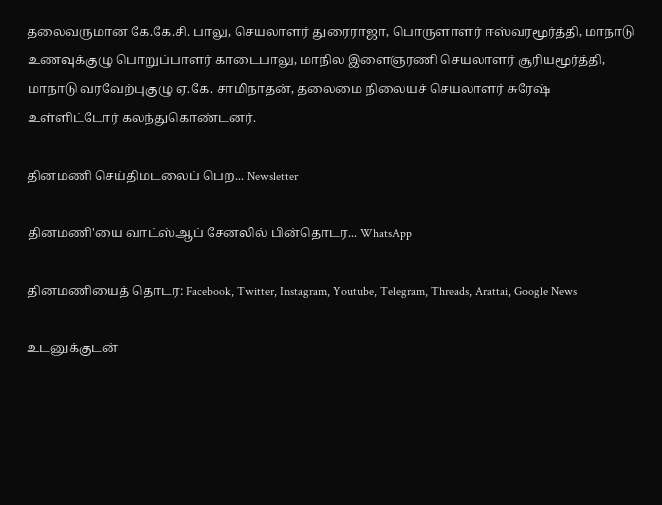தலைவருமான கே.கே.சி. பாலு, செயலாளர் துரைராஜா, பொருளாளர் ஈஸ்வரமூர்த்தி, மாநாடு உணவுக்குழு பொறுப்பாளர் காடைபாலு, மாநில இளைஞரணி செயலாளர் சூரியமூர்த்தி, மாநாடு வரவேற்புகுழு ஏ.கே. சாமிநாதன், தலைமை நிலையச் செயலாளர் சுரேஷ் உள்ளிட்டோர் கலந்துகொண்டனர்.

தினமணி செய்திமடலைப் பெற... Newsletter

தினமணி'யை வாட்ஸ்ஆப் சேனலில் பின்தொடர... WhatsApp

தினமணியைத் தொடர: Facebook, Twitter, Instagram, Youtube, Telegram, Threads, Arattai, Google News

உடனுக்குடன்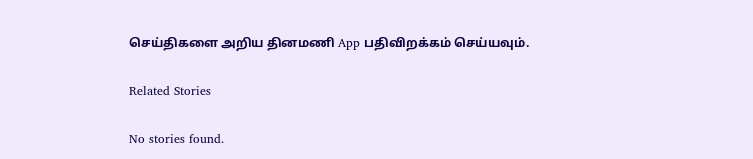செய்திகளை அறிய தினமணி App பதிவிறக்கம் செய்யவும்.

Related Stories

No stories found.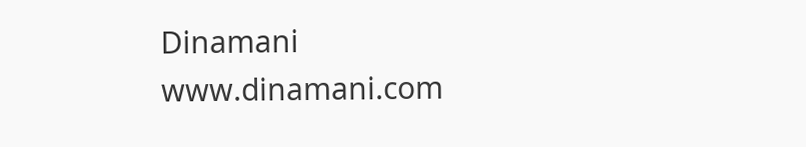Dinamani
www.dinamani.com